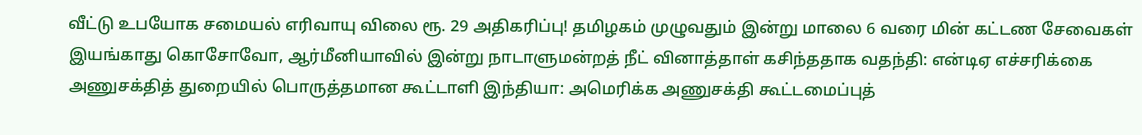வீட்டு உபயோக சமையல் எரிவாயு விலை ரூ. 29 அதிகரிப்பு! தமிழகம் முழுவதும் இன்று மாலை 6 வரை மின் கட்டண சேவைகள் இயங்காது கொசோவோ, ஆர்மீனியாவில் இன்று நாடாளுமன்றத் நீட் வினாத்தாள் கசிந்ததாக வதந்தி: என்டிஏ எச்சரிக்கை அணுசக்தித் துறையில் பொருத்தமான கூட்டாளி இந்தியா: அமெரிக்க அணுசக்தி கூட்டமைப்புத்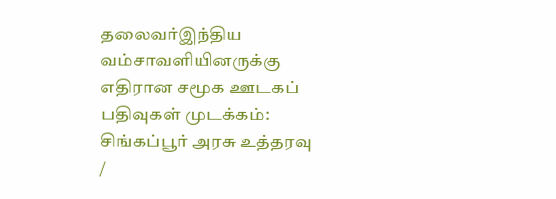தலைவர்இந்திய வம்சாவளியினருக்கு எதிரான சமூக ஊடகப் பதிவுகள் முடக்கம்: சிங்கப்பூர் அரசு உத்தரவு
/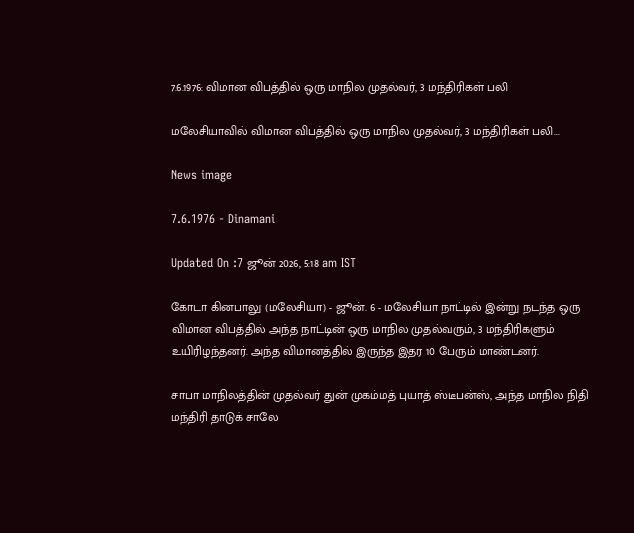7.6.1976: விமான விபத்தில் ஒரு மாநில முதல்வர், 3 மந்திரிகள் பலி

மலேசியாவில் விமான விபத்தில் ஒரு மாநில முதல்வர், 3 மந்திரிகள் பலி...

News image

7.6.1976 - Dinamani

Updated On :7 ஜூன் 2026, 5:18 am IST

கோடா கினபாலு (மலேசியா) - ஜூன். 6 - மலேசியா நாட்டில் இன்று நடந்த ஒரு விமான விபத்தில் அந்த நாட்டின் ஒரு மாநில முதல்வரும், 3 மந்திரிகளும் உயிரிழந்தனர். அந்த விமானத்தில் இருந்த இதர 10 பேரும் மாண்டனர்.

சாபா மாநிலத்தின் முதல்வர் துன் முகம்மத் புயாத் ஸ்டீபன்ஸ், அந்த மாநில நிதி மந்திரி தாடுக் சாலே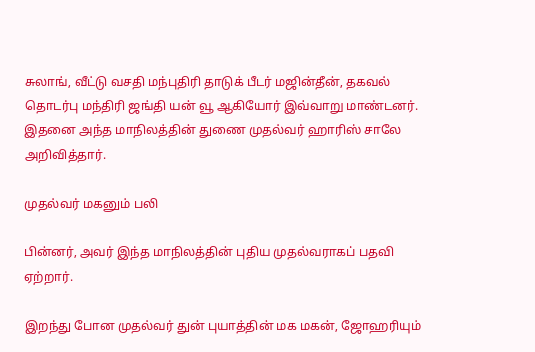சுலாங், வீட்டு வசதி மந்புதிரி தாடுக் பீடர் மஜின்தீன், தகவல் தொடர்பு மந்திரி ஜங்தி யன் வூ ஆகியோர் இவ்வாறு மாண்டனர். இதனை அந்த மாநிலத்தின் துணை முதல்வர் ஹாரிஸ் சாலே அறிவித்தார்.

முதல்வர் மகனும் பலி

பின்னர், அவர் இந்த மாநிலத்தின் புதிய முதல்வராகப் பதவி ஏற்றார்.

இறந்து போன முதல்வர் துன் புயாத்தின் மக மகன், ஜோஹரியும்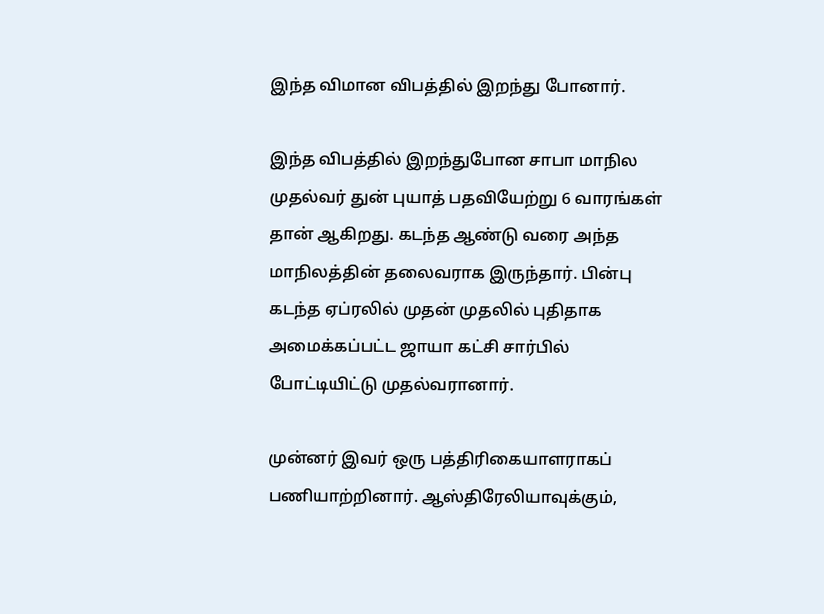இந்த விமான விபத்தில் இறந்து போனார்.

இந்த விபத்தில் இறந்துபோன சாபா மாநில முதல்வர் துன் புயாத் பதவியேற்று 6 வாரங்கள் தான் ஆகிறது. கடந்த ஆண்டு வரை அந்த மாநிலத்தின் தலைவராக இருந்தார். பின்பு கடந்த ஏப்ரலில் முதன் முதலில் புதிதாக அமைக்கப்பட்ட ஜாயா கட்சி சார்பில் போட்டியிட்டு முதல்வரானார்.

முன்னர் இவர் ஒரு பத்திரிகையாளராகப் பணியாற்றினார். ஆஸ்திரேலியாவுக்கும்,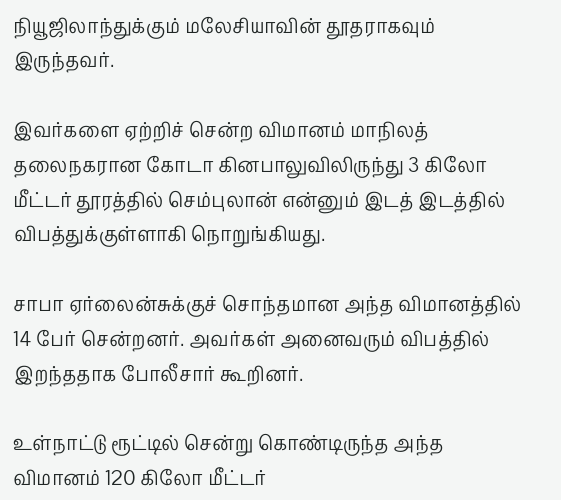நியூஜிலாந்துக்கும் மலேசியாவின் தூதராகவும் இருந்தவர்.

இவர்களை ஏற்றிச் சென்ற விமானம் மாநிலத் தலைநகரான கோடா கினபாலுவிலிருந்து 3 கிலோ மீட்டர் தூரத்தில் செம்புலான் என்னும் இடத் இடத்தில் விபத்துக்குள்ளாகி நொறுங்கியது.

சாபா ஏர்லைன்சுக்குச் சொந்தமான அந்த விமானத்தில் 14 பேர் சென்றனர். அவர்கள் அனைவரும் விபத்தில் இறந்ததாக போலீசார் கூறினர்.

உள்நாட்டு ரூட்டில் சென்று கொண்டிருந்த அந்த விமானம் 120 கிலோ மீட்டர்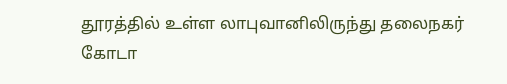தூரத்தில் உள்ள லாபுவானிலிருந்து தலைநகர் கோடா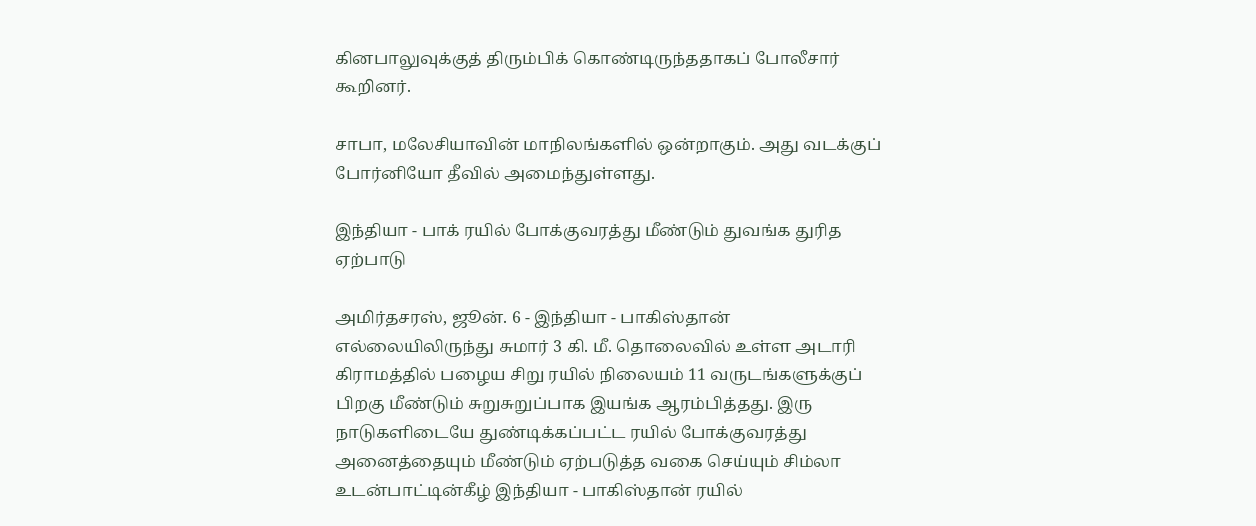கினபாலுவுக்குத் திரும்பிக் கொண்டிருந்ததாகப் போலீசார் கூறினர்.

சாபா, மலேசியாவின் மாநிலங்களில் ஒன்றாகும். அது வடக்குப் போர்னியோ தீவில் அமைந்துள்ளது.

இந்தியா - பாக் ரயில் போக்குவரத்து மீண்டும் துவங்க துரித ஏற்பாடு

அமிர்தசரஸ், ஜூன். 6 - இந்தியா - பாகிஸ்தான் எல்லையிலிருந்து சுமார் 3 கி. மீ. தொலைவில் உள்ள அடாரி கிராமத்தில் பழைய சிறு ரயில் நிலையம் 11 வருடங்களுக்குப் பிறகு மீண்டும் சுறுசுறுப்பாக இயங்க ஆரம்பித்தது. இரு நாடுகளிடையே துண்டிக்கப்பட்ட ரயில் போக்குவரத்து அனைத்தையும் மீண்டும் ஏற்படுத்த வகை செய்யும் சிம்லா உடன்பாட்டின்கீழ் இந்தியா - பாகிஸ்தான் ரயில்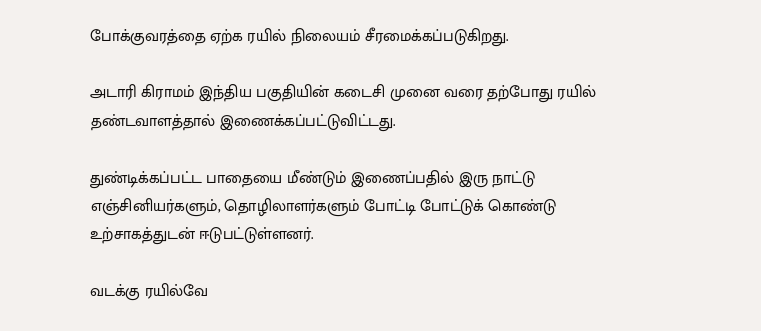போக்குவரத்தை ஏற்க ரயில் நிலையம் சீரமைக்கப்படுகிறது.

அடாரி கிராமம் இந்திய பகுதியின் கடைசி முனை வரை தற்போது ரயில் தண்டவாளத்தால் இணைக்கப்பட்டுவிட்டது.

துண்டிக்கப்பட்ட பாதையை மீண்டும் இணைப்பதில் இரு நாட்டு எஞ்சினியர்களும், தொழிலாளர்களும் போட்டி போட்டுக் கொண்டு உற்சாகத்துடன் ஈடுபட்டுள்ளனர்.

வடக்கு ரயில்வே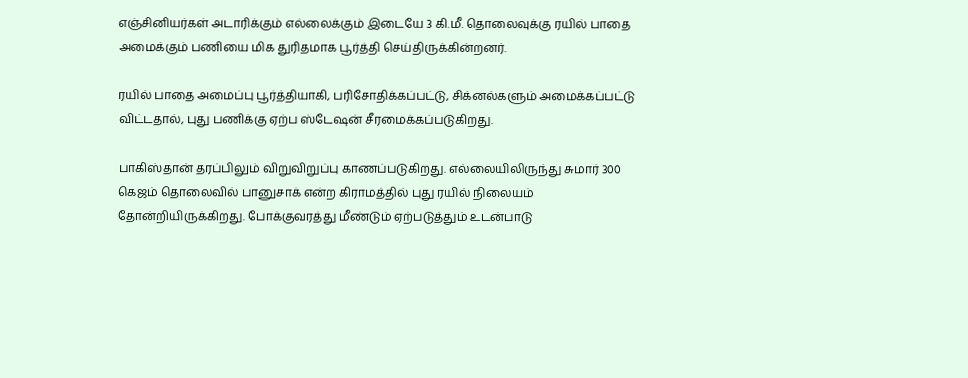எஞ்சினியர்கள் அடாரிக்கும் எல்லைக்கும் இடையே 3 கி.மீ. தொலைவுக்கு ரயில் பாதை அமைக்கும் பணியை மிக துரிதமாக பூர்த்தி செய்திருக்கின்றனர்.

ரயில் பாதை அமைப்பு பூர்த்தியாகி, பரிசோதிக்கப்பட்டு, சிக்னல்களும் அமைக்கப்பட்டு விட்டதால், புது பணிக்கு ஏற்ப ஸ்டேஷன் சீரமைக்கப்படுகிறது.

பாகிஸ்தான் தரப்பிலும் விறுவிறுப்பு காணப்படுகிறது. எல்லையிலிருந்து சுமார் 300 கெஜம் தொலைவில் பானுசாக் என்ற கிராமத்தில் புது ரயில் நிலையம் தோன்றியிருக்கிறது. போக்குவரத்து மீண்டும் ஏற்படுத்தும் உடன்பாடு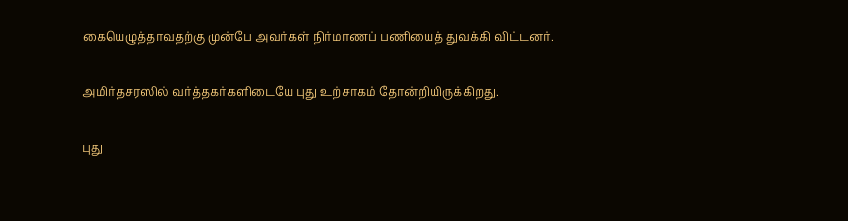கையெழுத்தாவதற்கு முன்பே அவர்கள் நிர்மாணப் பணியைத் துவக்கி விட்டனர்.

அமிர்தசரஸில் வர்த்தகர்களிடையே புது உற்சாகம் தோன்றியிருக்கிறது.

புது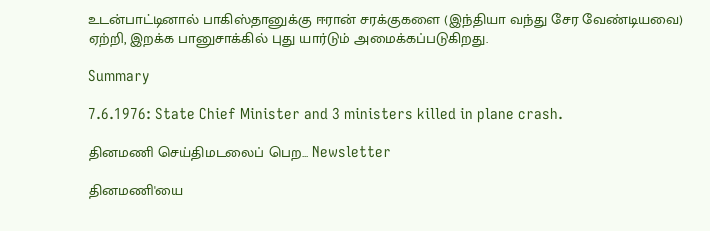உடன்பாட்டினால் பாகிஸ்தானுக்கு ஈரான் சரக்குகளை (இந்தியா வந்து சேர வேண்டியவை) ஏற்றி, இறக்க பானுசாக்கில் புது யார்டும் அமைக்கப்படுகிறது.

Summary

7.6.1976: State Chief Minister and 3 ministers killed in plane crash.

தினமணி செய்திமடலைப் பெற... Newsletter

தினமணி'யை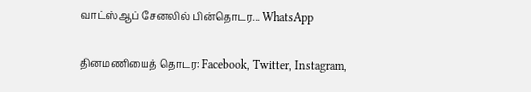வாட்ஸ்ஆப் சேனலில் பின்தொடர... WhatsApp

தினமணியைத் தொடர: Facebook, Twitter, Instagram,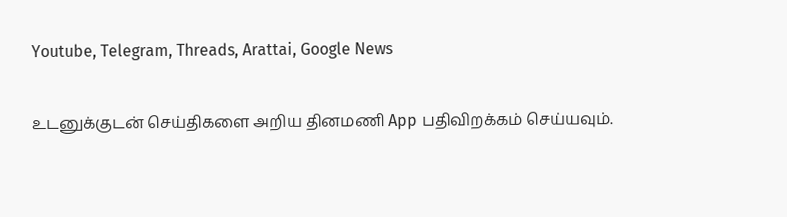Youtube, Telegram, Threads, Arattai, Google News

உடனுக்குடன் செய்திகளை அறிய தினமணி App பதிவிறக்கம் செய்யவும்.